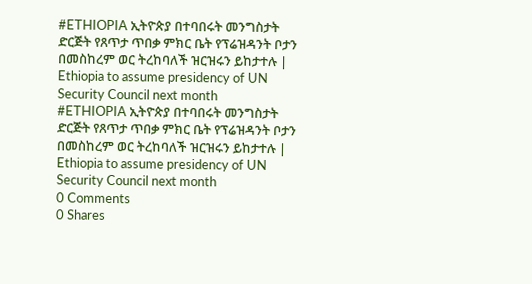#ETHIOPIA ኢትዮጵያ በተባበሩት መንግስታት ድርጅት የጸጥታ ጥበቃ ምክር ቤት የፕሬዝዳንት ቦታን በመስከረም ወር ትረከባለች ዝርዝሩን ይከታተሉ | Ethiopia to assume presidency of UN Security Council next month
#ETHIOPIA ኢትዮጵያ በተባበሩት መንግስታት ድርጅት የጸጥታ ጥበቃ ምክር ቤት የፕሬዝዳንት ቦታን በመስከረም ወር ትረከባለች ዝርዝሩን ይከታተሉ | Ethiopia to assume presidency of UN Security Council next month
0 Comments
0 Shares